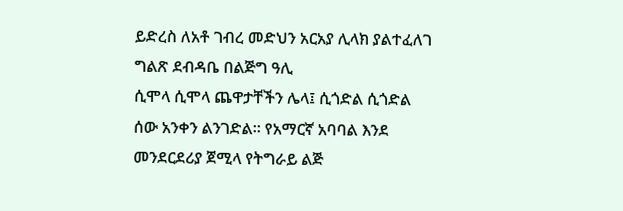ይድረስ ለአቶ ገብረ መድህን አርአያ ሊላክ ያልተፈለገ ግልጽ ደብዳቤ በልጅግ ዓሊ
ሲሞላ ሲሞላ ጨዋታቸችን ሌላ፤ ሲጎድል ሲጎድል ሰው አንቀን ልንገድል። የአማርኛ አባባል እንደ መንደርደሪያ ጀሚላ የትግራይ ልጅ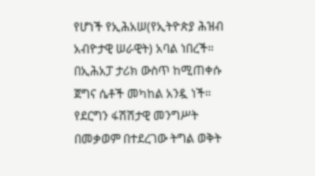የሆነች የኢሕአሠ(የኢትዮጵያ ሕዝብ አብዮታዊ ሠራዊት) አባል ነበረች። በኢሕአፓ ታሪክ ውስጥ ከሚጠቀሱ ጀግና ሴቶች መካከል አንዷ ነች። የደርግን ፋሽሽታዊ መንግሥት በመቃወም በተደረገው ትግል ወቅት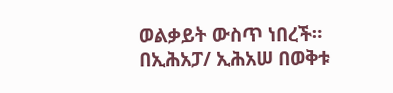ወልቃይት ውስጥ ነበረች። በኢሕአፓ/ ኢሕአሠ በወቅቱ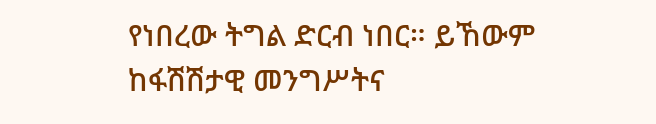የነበረው ትግል ድርብ ነበር። ይኸውም ከፋሽሽታዊ መንግሥትና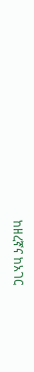ከዘረኛና ከአገር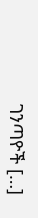ገንጣዮች […]